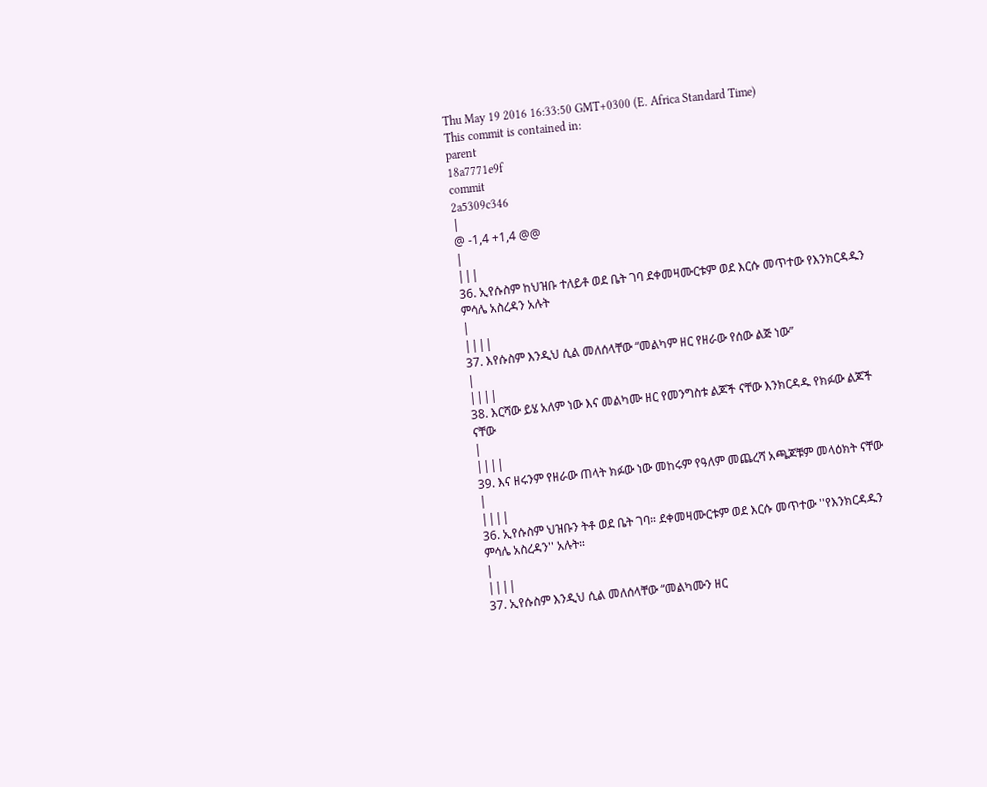Thu May 19 2016 16:33:50 GMT+0300 (E. Africa Standard Time)
This commit is contained in:
parent
18a7771e9f
commit
2a5309c346
|
@ -1,4 +1,4 @@
|
|||
36. ኢየሱስም ከህዝቡ ተለይቶ ወደ ቤት ገባ ደቀመዛሙርቱም ወደ እርሱ መጥተው የእንክርዳዱን ምሳሌ አስረዳን አሉት
|
||||
37. እየሱስም እንዲህ ሲል መለሰላቸው “መልካም ዘር የዘራው የሰው ልጅ ነው”
|
||||
38. እርሻው ይሄ አለም ነው እና መልካሙ ዘር የመንግስቱ ልጆች ናቸው እንክርዳዱ የክፉው ልጆች ናቸው
|
||||
39. እና ዘሩንም የዘራው ጠላት ክፉው ነው መከሩም የዓለም መጨረሻ አጫጆቹም መላዕክት ናቸው
|
||||
36. ኢየሱስም ህዝቡን ትቶ ወደ ቤት ገባ። ደቀመዛሙርቱም ወደ እርሱ መጥተው ''የእንክርዳዱን ምሳሌ አስረዳን'' አሉት።
|
||||
37. ኢየሱስም እንዲህ ሲል መለሰላቸው “መልካሙን ዘር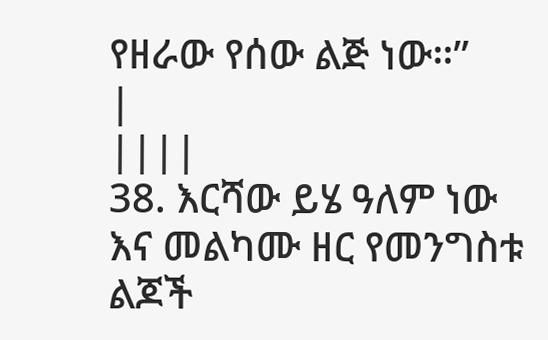የዘራው የሰው ልጅ ነው።”
|
||||
38. እርሻው ይሄ ዓለም ነው እና መልካሙ ዘር የመንግስቱ ልጆች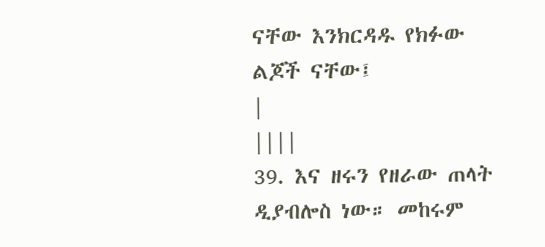ናቸው እንክርዳዱ የክፉው ልጆች ናቸው፤
|
||||
39. እና ዘሩን የዘራው ጠላት ዲያብሎስ ነው። መከሩም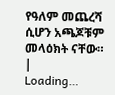የዓለም መጨረሻ ሲሆን አጫጆቹም መላዕክት ናቸው።
|
Loading…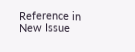Reference in New Issue